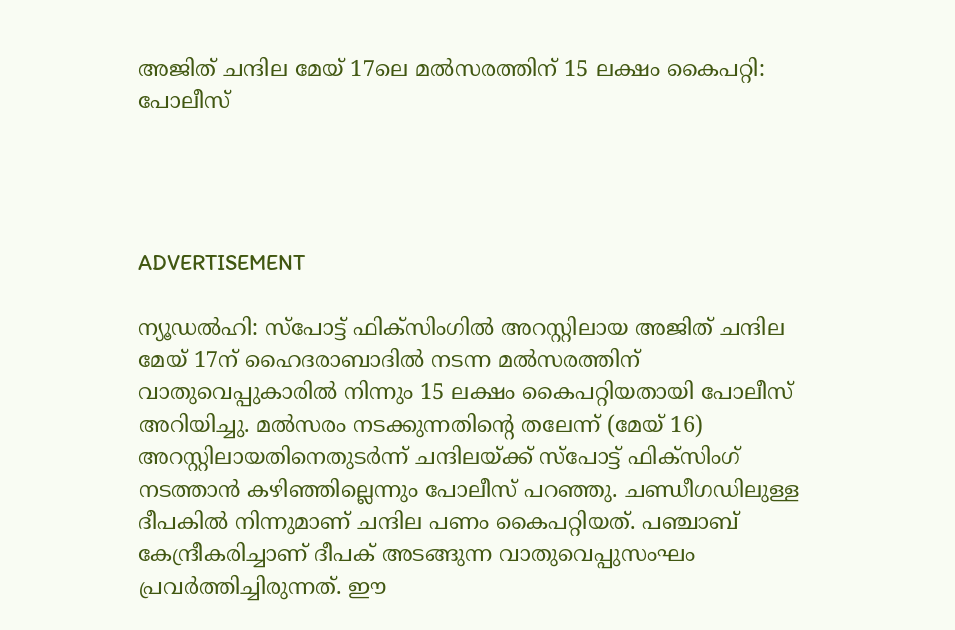അജിത് ചന്ദില മേയ് 17ലെ മല്‍സരത്തിന് 15 ലക്ഷം കൈപറ്റി: പോലീസ്




ADVERTISEMENT

ന്യൂഡല്‍ഹി: സ്‌പോട്ട് ഫിക്‌സിംഗില്‍ അറസ്റ്റിലായ അജിത് ചന്ദില മേയ് 17ന് ഹൈദരാബാദില്‍ നടന്ന മല്‍സരത്തിന് വാതുവെപ്പുകാരില്‍ നിന്നും 15 ലക്ഷം കൈപറ്റിയതായി പോലീസ് അറിയിച്ചു. മല്‍സരം നടക്കുന്നതിന്റെ തലേന്ന് (മേയ് 16) അറസ്റ്റിലായതിനെതുടര്‍ന്ന് ചന്ദിലയ്ക്ക് സ്‌പോട്ട് ഫിക്‌സിംഗ് നടത്താന്‍ കഴിഞ്ഞില്ലെന്നും പോലീസ് പറഞ്ഞു. ചണ്ഡീഗഡിലുള്ള ദീപകില്‍ നിന്നുമാണ് ചന്ദില പണം കൈപറ്റിയത്. പഞ്ചാബ് കേന്ദ്രീകരിച്ചാണ് ദീപക് അടങ്ങുന്ന വാതുവെപ്പുസംഘം പ്രവര്‍ത്തിച്ചിരുന്നത്. ഈ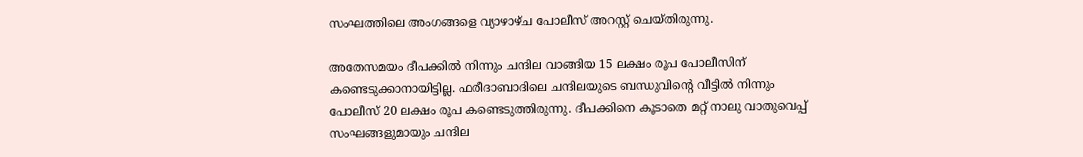സംഘത്തിലെ അംഗങ്ങളെ വ്യാഴാഴ്ച പോലീസ് അറസ്റ്റ് ചെയ്തിരുന്നു.

അതേസമയം ദീപക്കില്‍ നിന്നും ചന്ദില വാങ്ങിയ 15 ലക്ഷം രൂപ പോലീസിന് കണ്ടെടുക്കാനായിട്ടില്ല. ഫരീദാബാദിലെ ചന്ദിലയുടെ ബന്ധുവിന്റെ വീട്ടില്‍ നിന്നും പോലീസ് 20 ലക്ഷം രൂപ കണ്ടെടുത്തിരുന്നു. ദീപക്കിനെ കൂടാതെ മറ്റ് നാലു വാതുവെപ്പ് സംഘങ്ങളുമായും ചന്ദില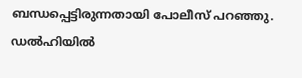ബന്ധപ്പെട്ടിരുന്നതായി പോലീസ് പറഞ്ഞു. ഡല്‍ഹിയില്‍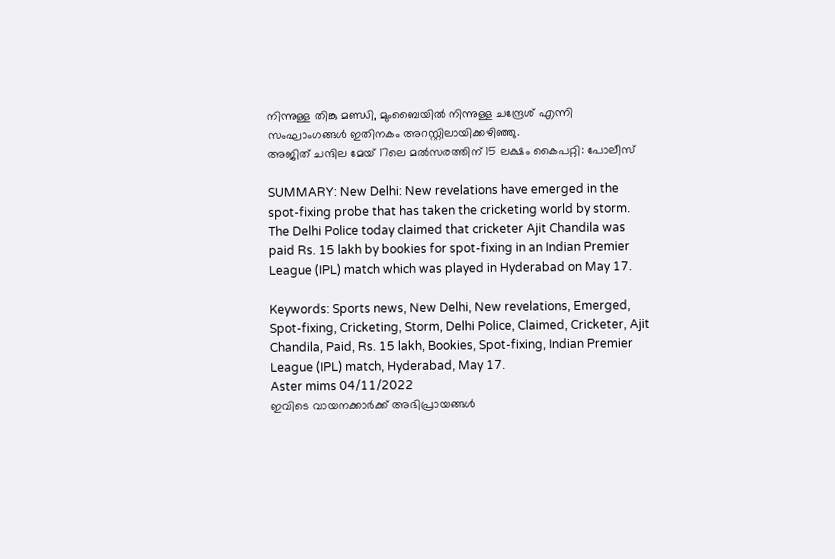നിന്നുള്ള തിങ്കു മണ്ഡി, മുംബൈയില്‍ നിന്നുള്ള ചന്ദ്രേശ് എന്നി സംഘാംഗങ്ങള്‍ ഇതിനകം അറസ്റ്റിലായിക്കഴിഞ്ഞു.
അജിത് ചന്ദില മേയ് 17ലെ മല്‍സരത്തിന് 15 ലക്ഷം കൈപറ്റി: പോലീസ്

SUMMARY: New Delhi: New revelations have emerged in the spot-fixing probe that has taken the cricketing world by storm. The Delhi Police today claimed that cricketer Ajit Chandila was paid Rs. 15 lakh by bookies for spot-fixing in an Indian Premier League (IPL) match which was played in Hyderabad on May 17.

Keywords: Sports news, New Delhi, New revelations, Emerged, Spot-fixing, Cricketing, Storm, Delhi Police, Claimed, Cricketer, Ajit Chandila, Paid, Rs. 15 lakh, Bookies, Spot-fixing, Indian Premier League (IPL) match, Hyderabad, May 17.
Aster mims 04/11/2022
ഇവിടെ വായനക്കാർക്ക് അഭിപ്രായങ്ങൾ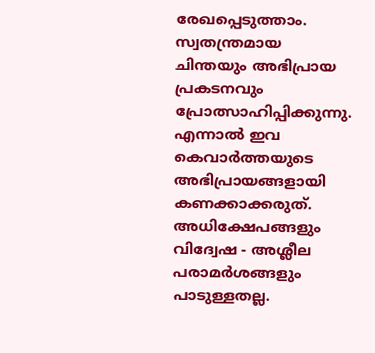രേഖപ്പെടുത്താം. സ്വതന്ത്രമായ ചിന്തയും അഭിപ്രായ പ്രകടനവും പ്രോത്സാഹിപ്പിക്കുന്നു. എന്നാൽ ഇവ കെവാർത്തയുടെ അഭിപ്രായങ്ങളായി കണക്കാക്കരുത്. അധിക്ഷേപങ്ങളും വിദ്വേഷ - അശ്ലീല പരാമർശങ്ങളും പാടുള്ളതല്ല.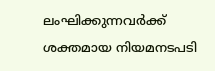ലംഘിക്കുന്നവർക്ക് ശക്തമായ നിയമനടപടി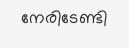നേരിടേണ്ടി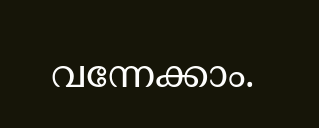വന്നേക്കാം.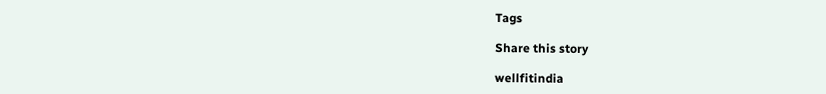Tags

Share this story

wellfitindia